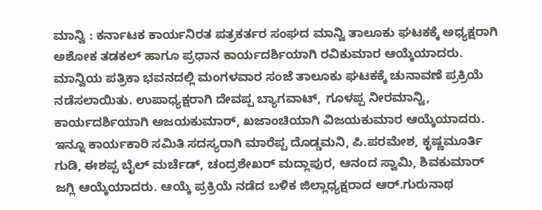ಮಾನ್ವಿ : ಕರ್ನಾಟಕ ಕಾರ್ಯನಿರತ ಪತ್ರಕರ್ತರ ಸಂಘದ ಮಾನ್ವಿ ತಾಲೂಕು ಘಟಕಕ್ಕೆ ಅಧ್ಯಕ್ಷರಾಗಿ ಅಶೋಕ ತಡಕಲ್ ಹಾಗೂ ಪ್ರಧಾನ ಕಾರ್ಯದರ್ಶಿಯಾಗಿ ರವಿಕುಮಾರ ಆಯ್ಕೆಯಾದರು. ಮಾನ್ವಿಯ ಪತ್ರಿಕಾ ಭವನದಲ್ಲಿ ಮಂಗಳವಾರ ಸಂಜೆ ತಾಲೂಕು ಘಟಕಕ್ಕೆ ಚುನಾವಣೆ ಪ್ರಕ್ರಿಯೆ ನಡೆಸಲಾಯಿತು. ಉಪಾಧ್ಯಕ್ಷರಾಗಿ ದೇವಪ್ಪ ಬ್ಯಾಗವಾಟ್, ಗೂಳಪ್ಪ ನೀರಮಾನ್ವಿ, ಕಾರ್ಯದರ್ಶಿಯಾಗಿ ಅಜಯಕುಮಾರ್, ಖಜಾಂಚಿಯಾಗಿ ವಿಜಯಕುಮಾರ ಆಯ್ಕೆಯಾದರು. ಇನ್ನೂ ಕಾರ್ಯಕಾರಿ ಸಮಿತಿ ಸದಸ್ಯರಾಗಿ ಮಾರೆಪ್ಪ ದೊಡ್ಡಮನಿ, ಪಿ.ಪರಮೇಶ, ಕೃಷ್ಣಮೂರ್ತಿ ಗುಡಿ, ಈಶಪ್ಪ ಬೈಲ್ ಮರ್ಚೆಡ್, ಚಂದ್ರಶೇಖರ್ ಮದ್ಲಾಪುರ, ಆನಂದ ಸ್ವಾಮಿ, ಶಿವಕುಮಾರ್ ಜಗ್ಲಿ ಆಯ್ಕೆಯಾದರು. ಆಯ್ಕೆ ಪ್ರಕ್ರಿಯೆ ನಡೆದ ಬಳಿಕ ಜಿಲ್ಲಾಧ್ಯಕ್ಷರಾದ ಆರ್.ಗುರುನಾಥ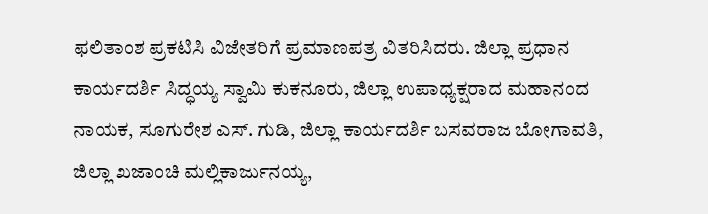ಫಲಿತಾಂಶ ಪ್ರಕಟಿಸಿ ವಿಜೇತರಿಗೆ ಪ್ರಮಾಣಪತ್ರ ವಿತರಿಸಿದರು. ಜಿಲ್ಲಾ ಪ್ರಧಾನ ಕಾರ್ಯದರ್ಶಿ ಸಿದ್ಧಯ್ಯ ಸ್ವಾಮಿ ಕುಕನೂರು, ಜಿಲ್ಲಾ ಉಪಾಧ್ಯಕ್ಷರಾದ ಮಹಾನಂದ ನಾಯಕ, ಸೂಗುರೇಶ ಎಸ್. ಗುಡಿ, ಜಿಲ್ಲಾ ಕಾರ್ಯದರ್ಶಿ ಬಸವರಾಜ ಬೋಗಾವತಿ, ಜಿಲ್ಲಾ ಖಜಾಂಚಿ ಮಲ್ಲಿಕಾರ್ಜುನಯ್ಯ,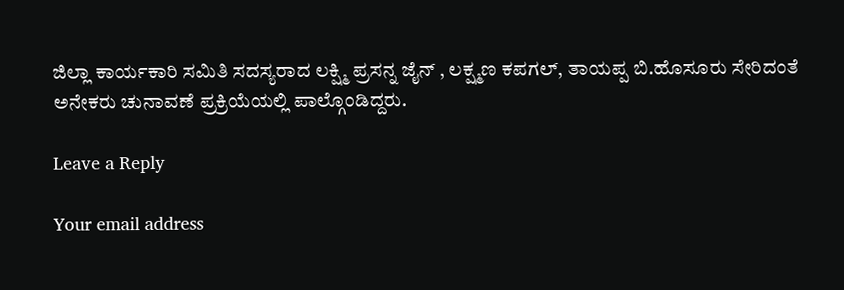ಜಿಲ್ಲಾ ಕಾರ್ಯಕಾರಿ ಸಮಿತಿ ಸದಸ್ಯರಾದ ಲಕ್ಷ್ಮಿ ಪ್ರಸನ್ನ ಜೈನ್ , ಲಕ್ಷ್ಮಣ ಕಪಗಲ್, ತಾಯಪ್ಪ ಬಿ.ಹೊಸೂರು ಸೇರಿದಂತೆ ಅನೇಕರು ಚುನಾವಣೆ ಪ್ರಕ್ರಿಯೆಯಲ್ಲಿ ಪಾಲ್ಗೊಂಡಿದ್ದರು.

Leave a Reply

Your email address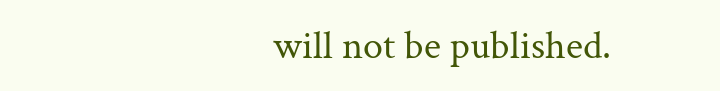will not be published.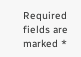Required fields are marked *